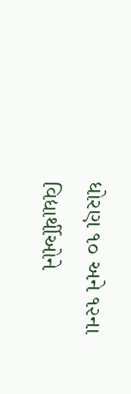ધોરણ ૧૦ અને ૧૨ના વિદ્યાર્થીઓને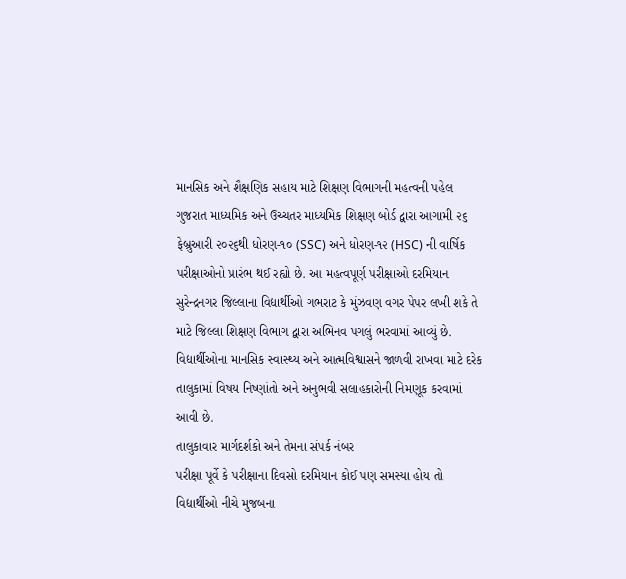માનસિક અને શૈક્ષણિક સહાય માટે શિક્ષણ વિભાગની મહત્વની પહેલ
ગુજરાત માધ્યમિક અને ઉચ્ચતર માધ્યમિક શિક્ષણ બોર્ડ દ્વારા આગામી ૨૬ ફેબ્રુઆરી ૨૦૨૬થી ધોરણ-૧૦ (SSC) અને ધોરણ-૧૨ (HSC) ની વાર્ષિક પરીક્ષાઓનો પ્રારંભ થઈ રહ્યો છે. આ મહત્વપૂર્ણ પરીક્ષાઓ દરમિયાન સુરેન્દ્રનગર જિલ્લાના વિદ્યાર્થીઓ ગભરાટ કે મુંઝવણ વગર પેપર લખી શકે તે માટે જિલ્લા શિક્ષણ વિભાગ દ્વારા અભિનવ પગલું ભરવામાં આવ્યું છે. વિદ્યાર્થીઓના માનસિક સ્વાસ્થ્ય અને આત્મવિશ્વાસને જાળવી રાખવા માટે દરેક તાલુકામાં વિષય નિષ્ણાંતો અને અનુભવી સલાહકારોની નિમણૂક કરવામાં આવી છે.
તાલુકાવાર માર્ગદર્શકો અને તેમના સંપર્ક નંબર
પરીક્ષા પૂર્વે કે પરીક્ષાના દિવસો દરમિયાન કોઈ પણ સમસ્યા હોય તો વિદ્યાર્થીઓ નીચે મુજબના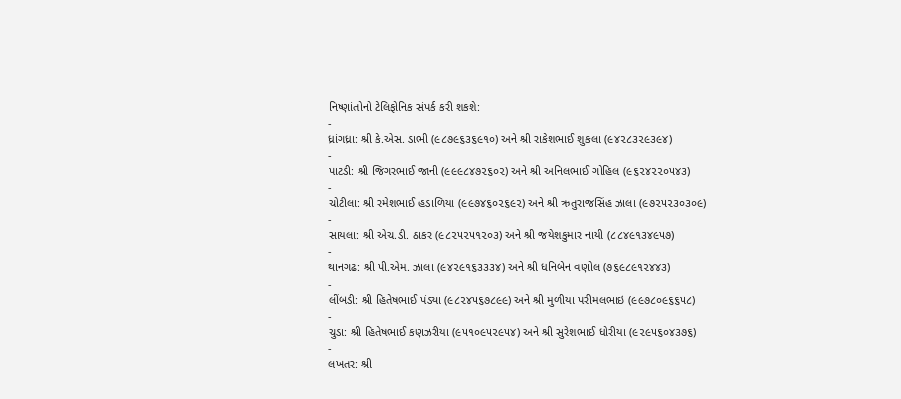નિષ્ણાંતોનો ટેલિફોનિક સંપર્ક કરી શકશે:
-
ધ્રાંગધ્રા: શ્રી કે.એસ. ડાભી (૯૮૭૯૬૩૬૯૧૦) અને શ્રી રાકેશભાઈ શુકલા (૯૪૨૮૩૨૯૩૯૪)
-
પાટડી: શ્રી જિગરભાઈ જાની (૯૯૯૮૪૭૨૬૦૨) અને શ્રી અનિલભાઈ ગોહિલ (૯૬૨૪૨૨૦૫૪૩)
-
ચોટીલા: શ્રી રમેશભાઈ હડાળિયા (૯૯૭૪૬૦૨૬૯૨) અને શ્રી ઋતુરાજસિંહ ઝાલા (૯૭૨૫૨૩૦૩૦૯)
-
સાયલા: શ્રી એચ.ડી. ઠાકર (૯૮૨૫૨૫૧૨૦૩) અને શ્રી જયેશકુમાર નાયી (૮૮૪૯૧૩૪૯૫૭)
-
થાનગઢ: શ્રી પી.એમ. ઝાલા (૯૪૨૯૧૬૩૩૩૪) અને શ્રી ધનિબેન વણોલ (૭૬૯૮૯૧૨૪૪૩)
-
લીંબડી: શ્રી હિતેષભાઈ પંડ્યા (૯૮૨૪૫૬૭૮૯૯) અને શ્રી મુળીયા પરીમલભાઇ (૯૯૭૮૦૯૬૬૫૮)
-
ચુડા: શ્રી હિતેષભાઈ કણઝરીયા (૯૫૧૦૯૫૨૯૫૪) અને શ્રી સુરેશભાઈ ધોરીયા (૯૨૯૫૬૦૪૩૭૬)
-
લખતર: શ્રી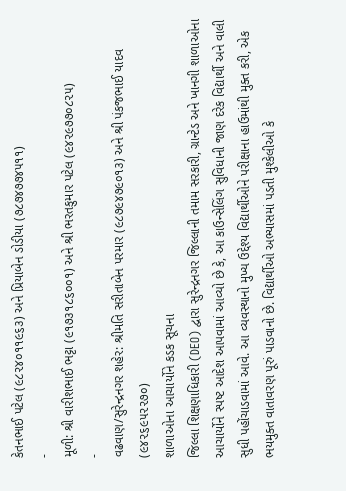કેતનભાઈ પટેલ (૯૮૨૪૦૧૧૯૬૩) અને પ્રિયાબેન ડોડીયા (૭૮૭૪૭૭૪૫૧૧)
-
મૂળી: શ્રી વારીશભાઈ ભટ્ટા (૯૧૭૩૧૮૬૦૦૧) અને શ્રી ભરતકુમાર પટેલ (૯૪૨૯૭૭૦૮૨૫)
-
વઢવાણ/સુરેન્દ્રનગર શહેર: શ્રીમતિ સરીતાબેન પરમાર (૯૮૭૯૪૭૯૦૧૩) અને શ્રી પંકજભાઈ યાદવ (૯૪૨૬૯૫૨૨૭૦)
શાળાઓના આચાર્યોને કડક સૂચના
જિલ્લા શિક્ષણાધિકારી (DEO) દ્વારા સુરેન્દ્રનગર જિલ્લાની તમામ સરકારી, ગ્રાન્ટેડ અને ખાનગી શાળાઓના આચાર્યોને સ્પષ્ટ આદેશ આપવામાં આવ્યો છે કે, આ કાઉન્સેલિંગ સુવિધાની જાણ દરેક વિદ્યાર્થી અને વાલી સુધી પહોંચાડવામાં આવે. આ વ્યવસ્થાનો મુખ્ય ઉદ્દેશ્ય વિદ્યાર્થીઓને પરીક્ષાના હાઉમાંથી મુક્ત કરી, એક ભયમુક્ત વાતાવરણ પૂરું પાડવાનો છે. વિદ્યાર્થીઓ અભ્યાસમાં પડતી મુશ્કેલીઓ કે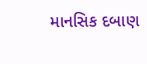માનસિક દબાણ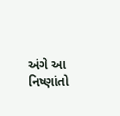અંગે આ નિષ્ણાંતો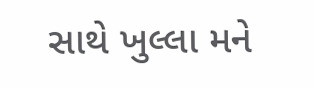સાથે ખુલ્લા મને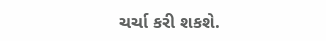ચર્ચા કરી શકશે.